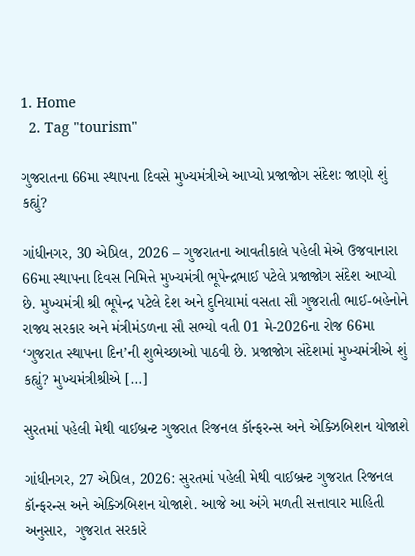1. Home
  2. Tag "tourism"

ગુજરાતના 66મા સ્થાપના દિવસે મુખ્યમંત્રીએ આપ્યો પ્રજાજોગ સંદેશઃ જાણો શું કહ્યું?

ગાંધીનગર, 30 એપ્રિલ, 2026 – ગુજરાતના આવતીકાલે પહેલી મેએ ઉજવાનારા 66મા સ્થાપના દિવસ નિમિત્તે મુખ્યમંત્રી ભૂપેન્દ્રભાઈ પટેલે પ્રજાજોગ સંદેશ આપ્યો છે. મુખ્યમંત્રી શ્રી ભૂપેન્દ્ર પટેલે દેશ અને દુનિયામાં વસતા સૌ ગુજરાતી ભાઈ-બહેનોને રાજ્ય સરકાર અને મંત્રીમંડળના સૌ સભ્યો વતી 01 મે-2026ના રોજ 66મા ‘ગુજરાત સ્થાપના દિન’ની શુભેચ્છાઓ પાઠવી છે. પ્રજાજોગ સંદેશમાં મુખ્યમંત્રીએ શું કહ્યું? મુખ્યમંત્રીશ્રીએ […]

સુરતમાં પહેલી મેથી વાઈબ્રન્ટ ગુજરાત રિજનલ કૉન્ફરન્સ અને એક્ઝિબિશન યોજાશે

ગાંધીનગર, 27 એપ્રિલ, 2026: સુરતમાં પહેલી મેથી વાઈબ્રન્ટ ગુજરાત રિજનલ કૉન્ફરન્સ અને એક્ઝિબિશન યોજાશે. આજે આ અંગે મળતી સત્તાવાર માહિતી અનુસાર,  ગુજરાત સરકારે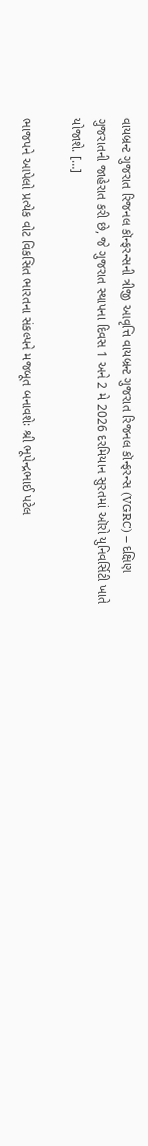વાયબ્રન્ટ ગુજરાત રિજનલ કૉન્ફરન્સની ત્રીજી આવૃત્તિ વાયબ્રન્ટ ગુજરાત રિજનલ કૉન્ફરન્સ (VGRC) – દક્ષિણ ગુજરાતની જાહેરાત કરી છે, જે ગુજરાત સ્થાપના દિવસ 1 અને 2 મે 2026 દરમિયાન સુરતમાં ઑરો યુનિવર્સિટી ખાતે યોજાશે. […]

ભાજપને આપેલો પ્રત્યેક વોટ વિકસિત ભારતના સંકલ્પને મજબૂત બનાવશેઃ શ્રી ભૂપેન્દ્રભાઈ પટેલ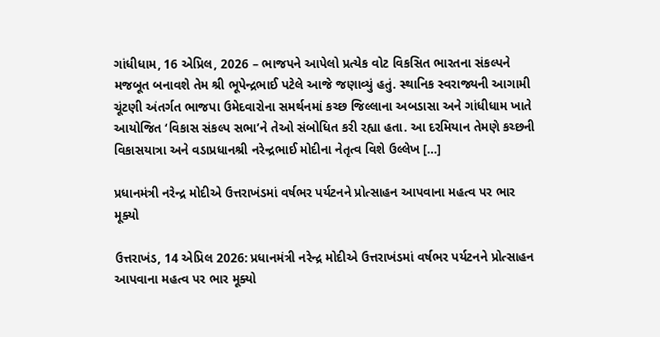ગાંધીધામ, 16 એપ્રિલ, 2026 – ભાજપને આપેલો પ્રત્યેક વોટ વિકસિત ભારતના સંકલ્પને મજબૂત બનાવશે તેમ શ્રી ભૂપેન્દ્રભાઈ પટેલે આજે જણાવ્યું હતું. સ્થાનિક સ્વરાજ્યની આગામી ચૂંટણી અંતર્ગત ભાજપા ઉમેદવારોના સમર્થનમાં કચ્છ જિલ્લાના અબડાસા અને ગાંધીધામ ખાતે આયોજિત ‘વિકાસ સંકલ્પ સભા’ને તેઓ સંબોધિત કરી રહ્યા હતા. આ દરમિયાન તેમણે કચ્છની વિકાસયાત્રા અને વડાપ્રધાનશ્રી નરેન્દ્રભાઈ મોદીના નેતૃત્વ વિશે ઉલ્લેખ […]

પ્રધાનમંત્રી નરેન્દ્ર મોદીએ ઉત્તરાખંડમાં વર્ષભર પર્યટનને પ્રોત્સાહન આપવાના મહત્વ પર ભાર મૂક્યો

ઉત્તરાખંડ, 14 એપ્રિલ 2026: પ્રધાનમંત્રી નરેન્દ્ર મોદીએ ઉત્તરાખંડમાં વર્ષભર પર્યટનને પ્રોત્સાહન આપવાના મહત્વ પર ભાર મૂક્યો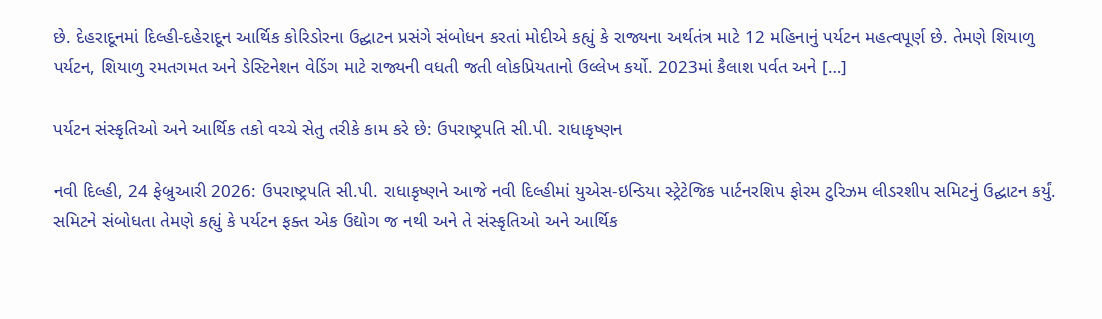છે. દેહરાદૂનમાં દિલ્હી-દહેરાદૂન આર્થિક કોરિડોરના ઉદ્ઘાટન પ્રસંગે સંબોધન કરતાં મોદીએ કહ્યું કે રાજ્યના અર્થતંત્ર માટે 12 મહિનાનું પર્યટન મહત્વપૂર્ણ છે. તેમણે શિયાળુ પર્યટન, શિયાળુ રમતગમત અને ડેસ્ટિનેશન વેડિંગ માટે રાજ્યની વધતી જતી લોકપ્રિયતાનો ઉલ્લેખ કર્યો. 2023માં કૈલાશ પર્વત અને […]

પર્યટન સંસ્કૃતિઓ અને આર્થિક તકો વચ્ચે સેતુ તરીકે કામ કરે છે: ઉપરાષ્ટ્રપતિ સી.પી. રાધાકૃષ્ણન

નવી દિલ્હી, 24 ફેબ્રુઆરી 2026: ઉપરાષ્ટ્રપતિ સી.પી. રાધાકૃષ્ણને આજે નવી દિલ્હીમાં યુએસ-ઇન્ડિયા સ્ટ્રેટેજિક પાર્ટનરશિપ ફોરમ ટુરિઝમ લીડરશીપ સમિટનું ઉદ્ઘાટન કર્યું. સમિટને સંબોધતા તેમણે કહ્યું કે પર્યટન ફક્ત એક ઉદ્યોગ જ નથી અને તે સંસ્કૃતિઓ અને આર્થિક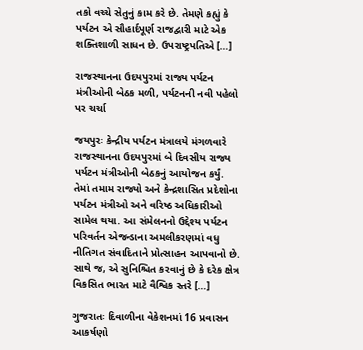તકો વચ્ચે સેતુનું કામ કરે છે. તેમણે કહ્યું કે પર્યટન એ સૌહાર્દપૂર્ણ રાજદ્વારી માટે એક શક્તિશાળી સાધન છે. ઉપરાષ્ટ્રપતિએ […]

રાજસ્થાનના ઉદયપુરમાં રાજ્ય પર્યટન મંત્રીઓની બેઠક મળી, પર્યટનની નવી પહેલો પર ચર્ચા

જયપુરઃ કેન્દ્રીય પર્યટન મંત્રાલયે મંગળવારે રાજસ્થાનના ઉદયપુરમાં બે દિવસીય રાજ્ય પર્યટન મંત્રીઓની બેઠકનું આયોજન કર્યું. તેમાં તમામ રાજ્યો અને કેન્દ્રશાસિત પ્રદેશોના પર્યટન મંત્રીઓ અને વરિષ્ઠ અધિકારીઓ સામેલ થયા. આ સંમેલનનો ઉદ્દેશ્ય પર્યટન પરિવર્તન એજન્ડાના અમલીકરણમાં વધુ નીતિગત સંવાદિતાને પ્રોત્સાહન આપવાનો છે. સાથે જ, એ સુનિશ્ચિત કરવાનું છે કે દરેક ક્ષેત્ર વિકસિત ભારત માટે વૈશ્વિક સ્તરે […]

ગુજરાતઃ દિવાળીના વેકેશનમાં 16 પ્રવાસન આકર્ષણો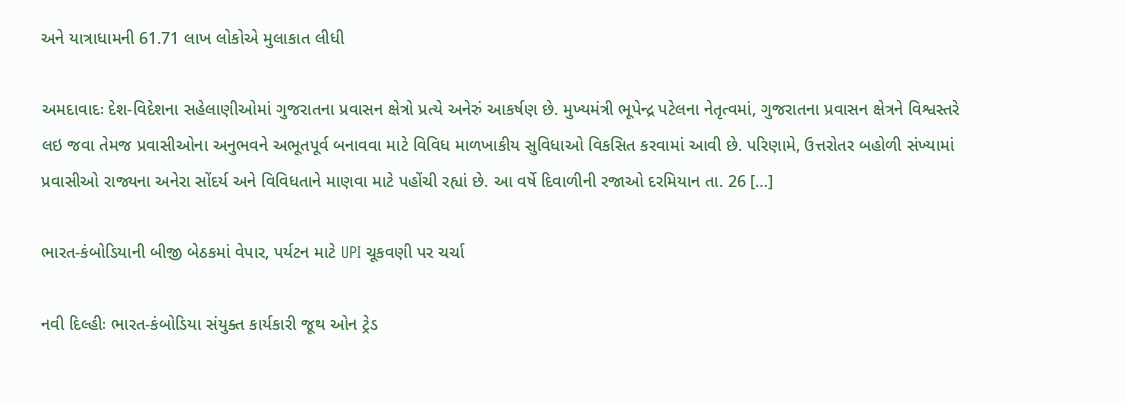અને યાત્રાધામની 61.71 લાખ લોકોએ મુલાકાત લીધી

અમદાવાદઃ દેશ-વિદેશના સહેલાણીઓમાં ગુજરાતના પ્રવાસન ક્ષેત્રો પ્રત્યે અનેરું આકર્ષણ છે. મુખ્યમંત્રી ભૂપેન્દ્ર પટેલના નેતૃત્વમાં, ગુજરાતના પ્રવાસન ક્ષેત્રને વિશ્વસ્તરે લઇ જવા તેમજ પ્રવાસીઓના અનુભવને અભૂતપૂર્વ બનાવવા માટે વિવિધ માળખાકીય સુવિધાઓ વિકસિત કરવામાં આવી છે. પરિણામે, ઉત્તરોતર બહોળી સંખ્યામાં પ્રવાસીઓ રાજ્યના અનેરા સોંદર્ય અને વિવિધતાને માણવા માટે પહોંચી રહ્યાં છે. આ વર્ષે દિવાળીની રજાઓ દરમિયાન તા. 26 […]

ભારત-કંબોડિયાની બીજી બેઠકમાં વેપાર, પર્યટન માટે UPI ચૂકવણી પર ચર્ચા

નવી દિલ્હીઃ ભારત-કંબોડિયા સંયુક્ત કાર્યકારી જૂથ ઓન ટ્રેડ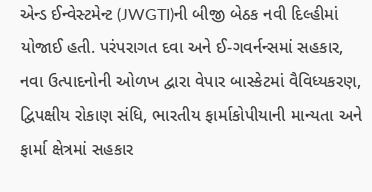એન્ડ ઈન્વેસ્ટમેન્ટ (JWGTI)ની બીજી બેઠક નવી દિલ્હીમાં યોજાઈ હતી. પરંપરાગત દવા અને ઈ-ગવર્નન્સમાં સહકાર, નવા ઉત્પાદનોની ઓળખ દ્વારા વેપાર બાસ્કેટમાં વૈવિધ્યકરણ, દ્વિપક્ષીય રોકાણ સંધિ, ભારતીય ફાર્માકોપીયાની માન્યતા અને ફાર્મા ક્ષેત્રમાં સહકાર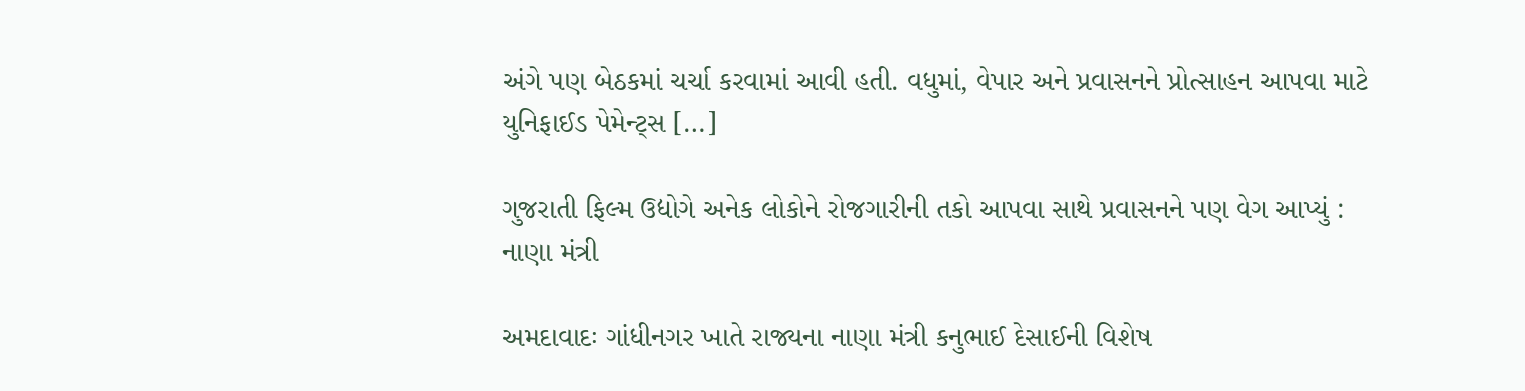અંગે પણ બેઠકમાં ચર્ચા કરવામાં આવી હતી. વધુમાં, વેપાર અને પ્રવાસનને પ્રોત્સાહન આપવા માટે યુનિફાઈડ પેમેન્ટ્સ […]

ગુજરાતી ફિલ્મ ઉદ્યોગે અનેક લોકોને રોજગારીની તકો આપવા સાથે પ્રવાસનને પણ વેગ આપ્યું : નાણા મંત્રી

અમદાવાદઃ ગાંધીનગર ખાતે રાજ્યના નાણા મંત્રી કનુભાઈ દેસાઈની વિશેષ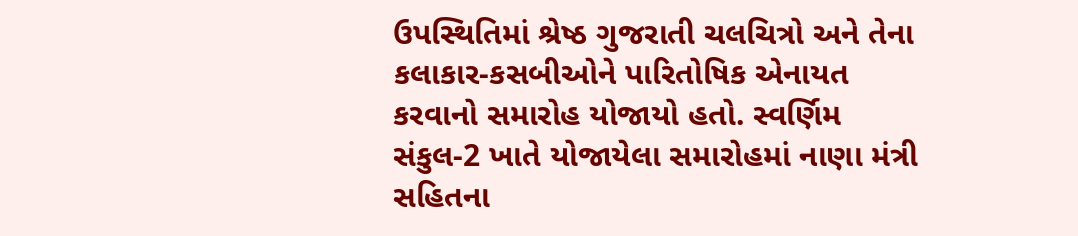ઉપસ્થિતિમાં શ્રેષ્ઠ ગુજરાતી ચલચિત્રો અને તેના કલાકાર-કસબીઓને પારિતોષિક એનાયત કરવાનો સમારોહ યોજાયો હતો. સ્વર્ણિમ સંકુલ-2 ખાતે યોજાયેલા સમારોહમાં નાણા મંત્રી સહિતના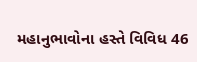મહાનુભાવોના હસ્તે વિવિધ 46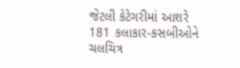જેટલી કેટેગરીમાં આશરે 181 કલાકાર-કસબીઓને ચલચિત્ર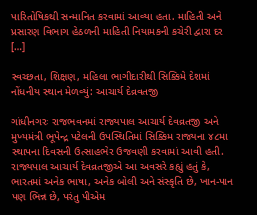પારિતોષિકથી સન્માનિત કરવામાં આવ્યા હતા. માહિતી અને પ્રસારણ વિભાગ હેઠળની માહિતી નિયામકની કચેરી દ્વારા દર […]

સ્વચ્છતા, શિક્ષણ, મહિલા ભાગીદારીથી સિક્કિમે દેશમાં નોંધનીય સ્થાન મેળવ્યું: આચાર્ય દેવ્રવતજી

ગાંધીનગરઃ રાજભવનમાં રાજ્યપાલ આચાર્ય દેવવ્રતજી અને મુખ્યમંત્રી ભૂપેન્દ્ર પટેલની ઉપસ્થિતિમાં સિક્કિમ રાજ્યના ૪૮મા સ્થાપના દિવસની ઉત્સાહભેર ઉજવણી કરવામાં આવી હતી. રાજ્યપાલ આચાર્ય દેવવ્રતજીએ આ અવસરે કહ્યું હતું કે, ભારતમાં અનેક ભાષા, અનેક બોલી અને સંસ્કૃતિ છે, ખાન-પાન પણ ભિન્ન છે, પરંતુ પીએમ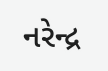નરેન્દ્ર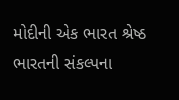મોદીની એક ભારત શ્રેષ્ઠ ભારતની સંકલ્પના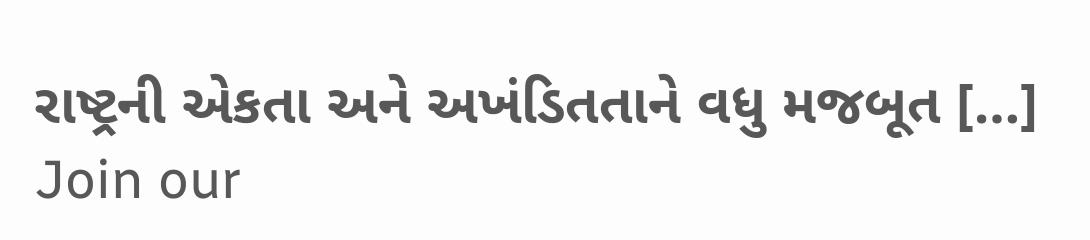રાષ્ટ્રની એકતા અને અખંડિતતાને વધુ મજબૂત […]
Join our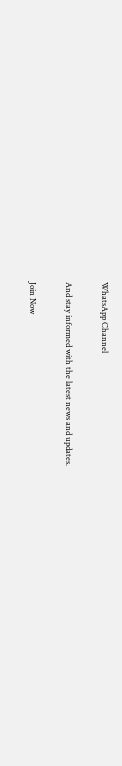WhatsApp Channel

And stay informed with the latest news and updates.

Join Now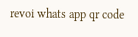revoi whats app qr code